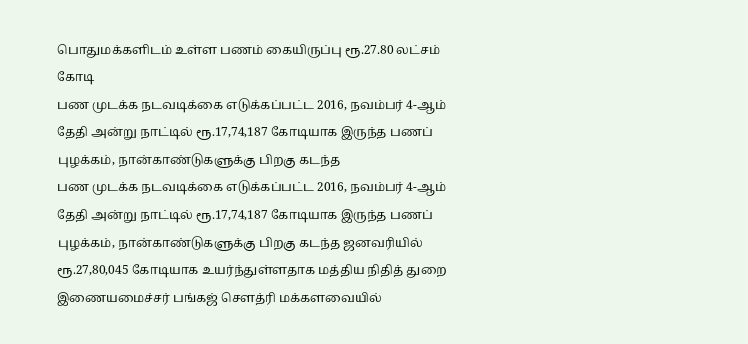பொதுமக்களிடம் உள்ள பணம் கையிருப்பு ரூ.27.80 லட்சம் கோடி
பண முடக்க நடவடிக்கை எடுக்கப்பட்ட 2016, நவம்பர் 4-ஆம் தேதி அன்று நாட்டில் ரூ.17,74,187 கோடியாக இருந்த பணப் புழக்கம், நான்காண்டுகளுக்கு பிறகு கடந்த
பண முடக்க நடவடிக்கை எடுக்கப்பட்ட 2016, நவம்பர் 4-ஆம் தேதி அன்று நாட்டில் ரூ.17,74,187 கோடியாக இருந்த பணப் புழக்கம், நான்காண்டுகளுக்கு பிறகு கடந்த ஜனவரியில் ரூ.27,80,045 கோடியாக உயர்ந்துள்ளதாக மத்திய நிதித் துறை இணையமைச்சர் பங்கஜ் சௌத்ரி மக்களவையில்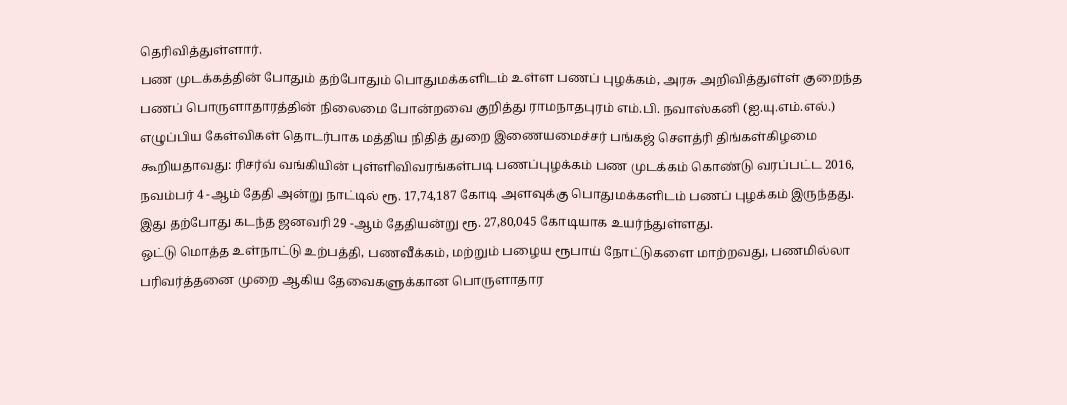தெரிவித்துள்ளார்.
பண முடக்கத்தின் போதும் தற்போதும் பொதுமக்களிடம் உள்ள பணப் புழக்கம், அரசு அறிவித்துள்ள் குறைந்த பணப் பொருளாதாரத்தின் நிலைமை போன்றவை குறித்து ராமநாதபுரம் எம்.பி. நவாஸ்கனி (ஐ.யு.எம்.எல்.) எழுப்பிய கேள்விகள் தொடர்பாக மத்திய நிதித் துறை இணையமைச்சர் பங்கஜ் சௌத்ரி திங்கள்கிழமை கூறியதாவது: ரிசர்வ் வங்கியின் புள்ளிவிவரங்கள்படி பணப்புழக்கம் பண முடக்கம் கொண்டு வரப்பட்ட 2016, நவம்பர் 4 -ஆம் தேதி அன்று நாட்டில் ரூ. 17,74,187 கோடி அளவுக்கு பொதுமக்களிடம் பணப் புழக்கம் இருந்தது. இது தற்போது கடந்த ஜனவரி 29 -ஆம் தேதியன்று ரூ. 27,80,045 கோடியாக உயர்ந்துள்ளது.
ஒட்டு மொத்த உள்நாட்டு உற்பத்தி, பணவீக்கம், மற்றும் பழைய ரூபாய் நோட்டுகளை மாற்றவது, பணமில்லா பரிவர்த்தனை முறை ஆகிய தேவைகளுக்கான பொருளாதார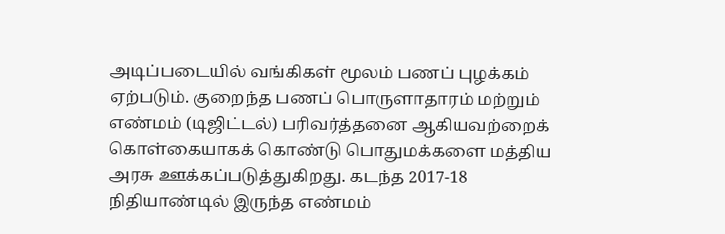அடிப்படையில் வங்கிகள் மூலம் பணப் புழக்கம் ஏற்படும். குறைந்த பணப் பொருளாதாரம் மற்றும் எண்மம் (டிஜிட்டல்) பரிவர்த்தனை ஆகியவற்றைக் கொள்கையாகக் கொண்டு பொதுமக்களை மத்திய அரசு ஊக்கப்படுத்துகிறது. கடந்த 2017-18 நிதியாண்டில் இருந்த எண்மம்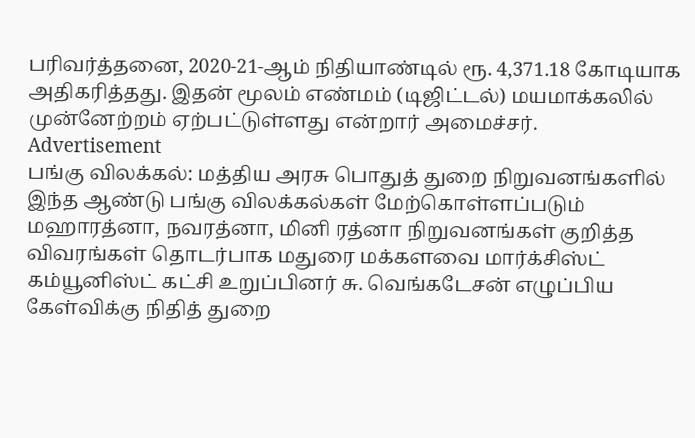பரிவர்த்தனை, 2020-21-ஆம் நிதியாண்டில் ரூ. 4,371.18 கோடியாக அதிகரித்தது. இதன் மூலம் எண்மம் (டிஜிட்டல்) மயமாக்கலில் முன்னேற்றம் ஏற்பட்டுள்ளது என்றார் அமைச்சர்.
Advertisement
பங்கு விலக்கல்: மத்திய அரசு பொதுத் துறை நிறுவனங்களில் இந்த ஆண்டு பங்கு விலக்கல்கள் மேற்கொள்ளப்படும் மஹாரத்னா, நவரத்னா, மினி ரத்னா நிறுவனங்கள் குறித்த விவரங்கள் தொடர்பாக மதுரை மக்களவை மார்க்சிஸ்ட் கம்யூனிஸ்ட் கட்சி உறுப்பினர் சு. வெங்கடேசன் எழுப்பிய கேள்விக்கு நிதித் துறை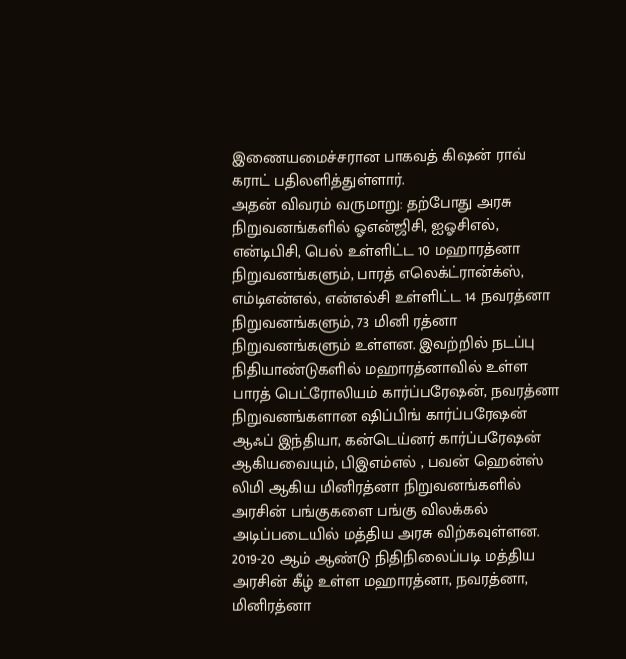இணையமைச்சரான பாகவத் கிஷன் ராவ் கராட் பதிலளித்துள்ளார்.
அதன் விவரம் வருமாறு: தற்போது அரசு நிறுவனங்களில் ஓஎன்ஜிசி, ஐஓசிஎல், என்டிபிசி, பெல் உள்ளிட்ட 10 மஹாரத்னா நிறுவனங்களும், பாரத் எலெக்ட்ரான்க்ஸ், எம்டிஎன்எல், என்எல்சி உள்ளிட்ட 14 நவரத்னா நிறுவனங்களும், 73 மினி ரத்னா நிறுவனங்களும் உள்ளன. இவற்றில் நடப்பு நிதியாண்டுகளில் மஹாரத்னாவில் உள்ள பாரத் பெட்ரோலியம் கார்ப்பரேஷன், நவரத்னா நிறுவனங்களான ஷிப்பிங் கார்ப்பரேஷன் ஆஃப் இந்தியா, கன்டெய்னர் கார்ப்பரேஷன் ஆகியவையும், பிஇஎம்எல் , பவன் ஹென்ஸ் லிமி ஆகிய மினிரத்னா நிறுவனங்களில் அரசின் பங்குகளை பங்கு விலக்கல் அடிப்படையில் மத்திய அரசு விற்கவுள்ளன. 2019-20 ஆம் ஆண்டு நிதிநிலைப்படி மத்திய அரசின் கீழ் உள்ள மஹாரத்னா, நவரத்னா, மினிரத்னா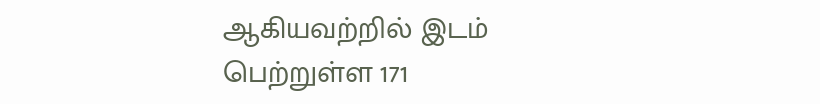ஆகியவற்றில் இடம் பெற்றுள்ள 171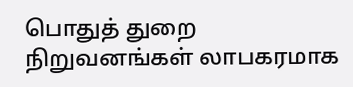பொதுத் துறை நிறுவனங்கள் லாபகரமாக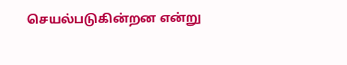செயல்படுகின்றன என்று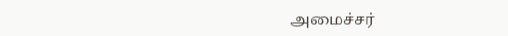அமைச்சர்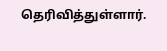தெரிவித்துள்ளார்.